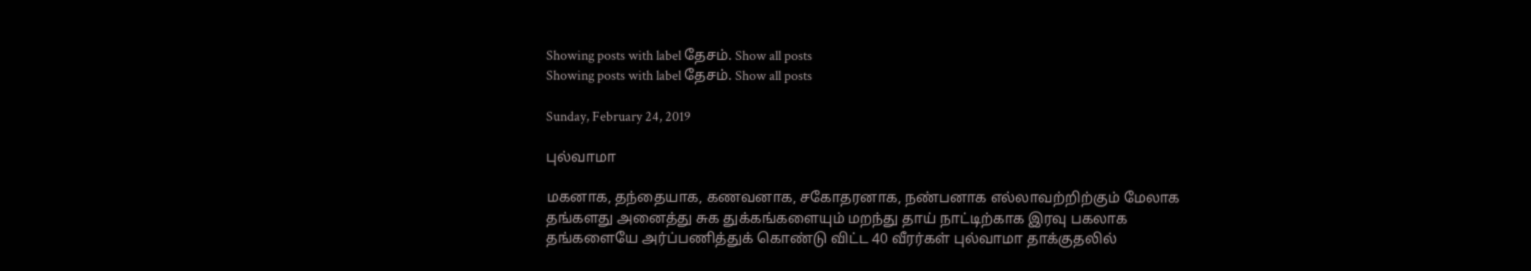Showing posts with label தேசம். Show all posts
Showing posts with label தேசம். Show all posts

Sunday, February 24, 2019

புல்வாமா

மகனாக, தந்தையாக, கணவனாக, சகோதரனாக, நண்பனாக எல்லாவற்றிற்கும் மேலாக தங்களது அனைத்து சுக துக்கங்களையும் மறந்து தாய் நாட்டிற்காக இரவு பகலாக தங்களையே அர்ப்பணித்துக் கொண்டு விட்ட 40 வீரர்கள் புல்வாமா தாக்குதலில்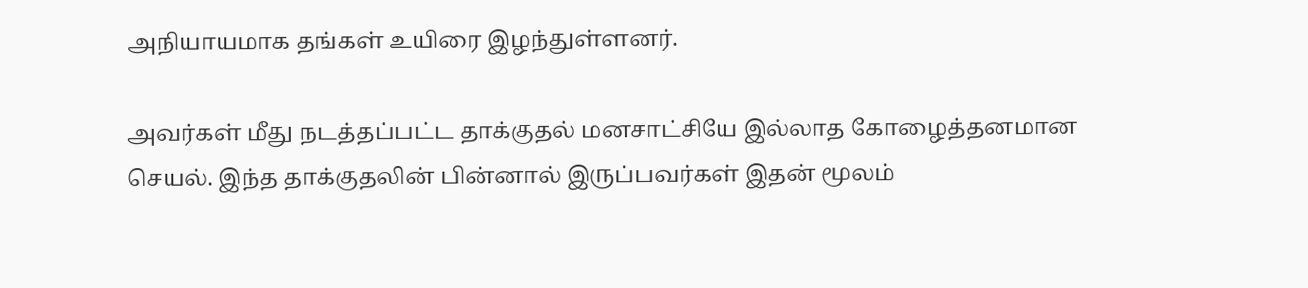அநியாயமாக தங்கள் உயிரை இழந்துள்ளனர்.

அவர்கள் மீது நடத்தப்பட்ட தாக்குதல் மனசாட்சியே இல்லாத கோழைத்தனமான செயல். இந்த தாக்குதலின் பின்னால் இருப்பவர்கள் இதன் மூலம்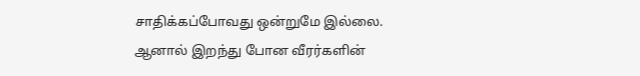சாதிக்கப்போவது ஒன்றுமே இல்லை. ஆனால் இறந்து போன வீரர்களின்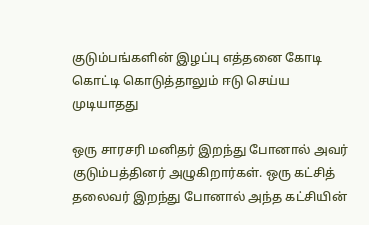குடும்பங்களின் இழப்பு எத்தனை கோடி கொட்டி கொடுத்தாலும் ஈடு செய்ய முடியாதது

ஒரு சாரசரி மனிதர் இறந்து போனால் அவர் குடும்பத்தினர் அழுகிறார்கள். ஒரு கட்சித் தலைவர் இறந்து போனால் அந்த கட்சியின்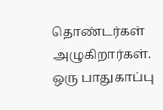தொண்டர்கள் அழுகிறார்கள். ஒரு பாதுகாப்பு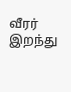வீரர் இறந்து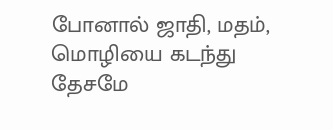போனால் ஜாதி, மதம், மொழியை கடந்து தேசமே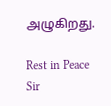அழுகிறது.

Rest in Peace Sir